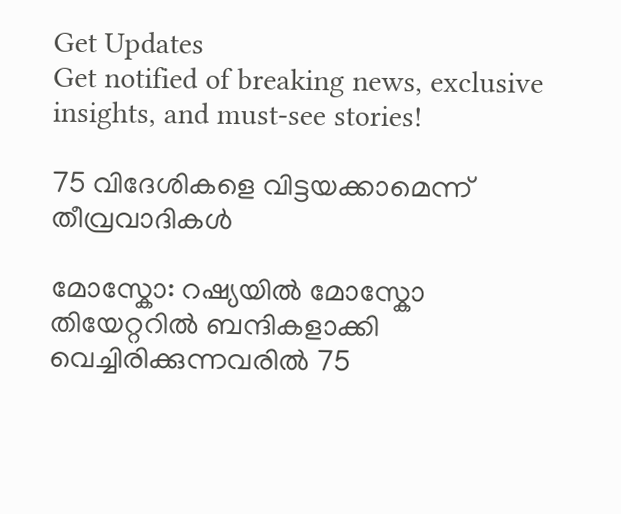Get Updates
Get notified of breaking news, exclusive insights, and must-see stories!

75 വിദേശികളെ വിട്ടയക്കാമെന്ന് തീവ്രവാദികള്‍

മോസ്കോ: റഷ്യയില്‍ മോസ്കോ തിയേറ്ററില്‍ ബന്ദികളാക്കി വെച്ചിരിക്കുന്നവരില്‍ 75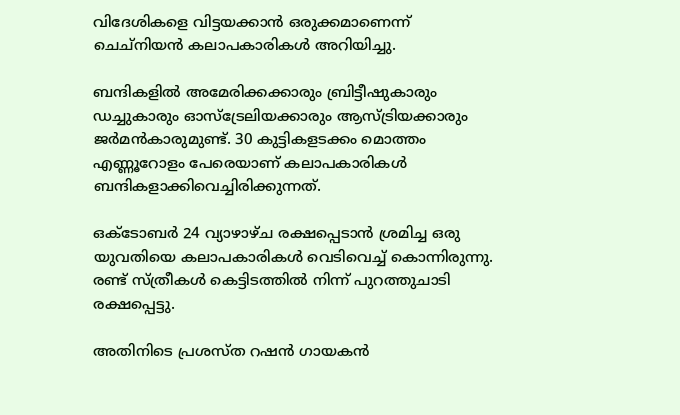വിദേശികളെ വിട്ടയക്കാന്‍ ഒരുക്കമാണെന്ന് ചെച്നിയന്‍ കലാപകാരികള്‍ അറിയിച്ചു.

ബന്ദികളില്‍ അമേരിക്കക്കാരും ബ്രിട്ടീഷുകാരും ഡച്ചുകാരും ഓസ്ട്രേലിയക്കാരും ആസ്ട്രിയക്കാരും ജര്‍മന്‍കാരുമുണ്ട്. 30 കുട്ടികളടക്കം മൊത്തം എണ്ണൂറോളം പേരെയാണ് കലാപകാരികള്‍ ബന്ദികളാക്കിവെച്ചിരിക്കുന്നത്.

ഒക്ടോബര്‍ 24 വ്യാഴാഴ്ച രക്ഷപ്പെടാന്‍ ശ്രമിച്ച ഒരു യുവതിയെ കലാപകാരികള്‍ വെടിവെച്ച് കൊന്നിരുന്നു. രണ്ട് സ്ത്രീകള്‍ കെട്ടിടത്തില്‍ നിന്ന് പുറത്തുചാടി രക്ഷപ്പെട്ടു.

അതിനിടെ പ്രശസ്ത റഷന്‍ ഗായകന്‍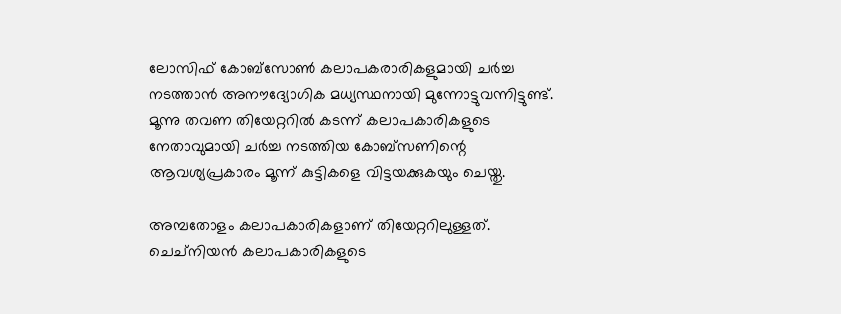ലോസിഫ് കോബ്സോണ്‍ കലാപകരാരികളുമായി ചര്‍ച്ച നടത്താന്‍ അനൗദ്യോഗിക മധ്യസ്ഥനായി മുന്നോട്ടുവന്നിട്ടുണ്ട്. മൂന്നു തവണ തിയേറ്ററില്‍ കടന്ന് കലാപകാരികളുടെ നേതാവുമായി ചര്‍ച്ച നടത്തിയ കോബ്സണിന്റെ ആവശ്യപ്രകാരം മൂന്ന് കുട്ടികളെ വിട്ടയക്കുകയും ചെയ്തു.

അമ്പതോളം കലാപകാരികളാണ് തിയേറ്ററിലുള്ളത്. ചെച്നിയന്‍ കലാപകാരികളുടെ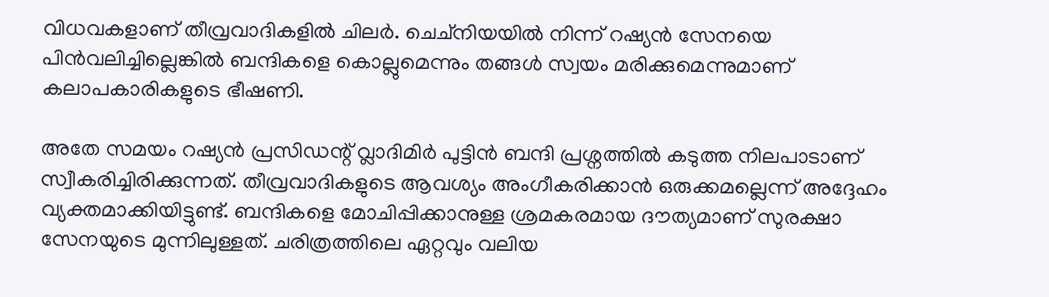വിധവകളാണ് തീവ്രവാദികളില്‍ ചിലര്‍. ചെച്നിയയില്‍ നിന്ന് റഷ്യന്‍ സേനയെ പിന്‍വലിച്ചില്ലെങ്കില്‍ ബന്ദികളെ കൊല്ലുമെന്നും തങ്ങള്‍ സ്വയം മരിക്കുമെന്നുമാണ് കലാപകാരികളുടെ ഭീഷണി.

അതേ സമയം റഷ്യന്‍ പ്രസിഡന്റ് വ്ലാദിമിര്‍ പുട്ടിന്‍ ബന്ദി പ്രശ്നത്തില്‍ കടുത്ത നിലപാടാണ് സ്വീകരിച്ചിരിക്കുന്നത്. തീവ്രവാദികളുടെ ആവശ്യം അംഗീകരിക്കാന്‍ ഒരുക്കമല്ലെന്ന് അദ്ദേഹം വ്യക്തമാക്കിയിട്ടുണ്ട്. ബന്ദികളെ മോചിപ്പിക്കാനുള്ള ശ്രമകരമായ ദൗത്യമാണ് സുരക്ഷാ സേനയുടെ മുന്നിലുള്ളത്. ചരിത്രത്തിലെ ഏറ്റവും വലിയ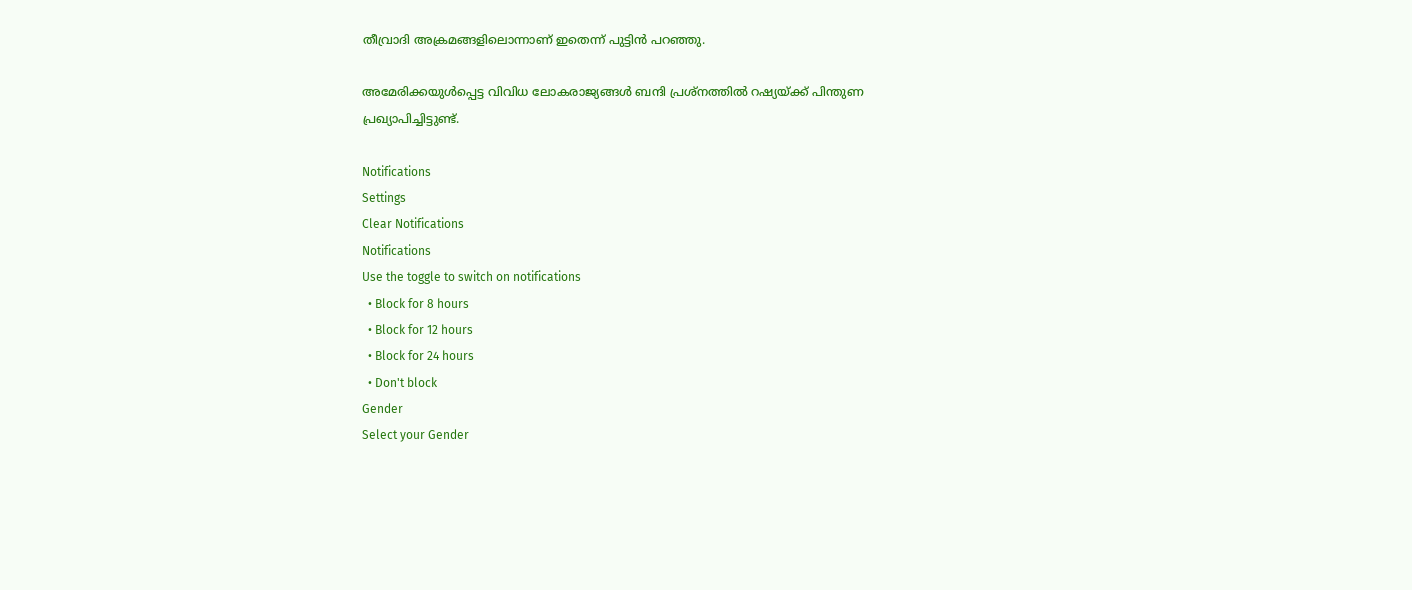തീവ്രാദി അക്രമങ്ങളിലൊന്നാണ് ഇതെന്ന് പുട്ടിന്‍ പറഞ്ഞു.

അമേരിക്കയുള്‍പ്പെട്ട വിവിധ ലോകരാജ്യങ്ങള്‍ ബന്ദി പ്രശ്നത്തില്‍ റഷ്യയ്ക്ക് പിന്തുണ പ്രഖ്യാപിച്ചിട്ടുണ്ട്.

Notifications
Settings
Clear Notifications
Notifications
Use the toggle to switch on notifications
  • Block for 8 hours
  • Block for 12 hours
  • Block for 24 hours
  • Don't block
Gender
Select your Gender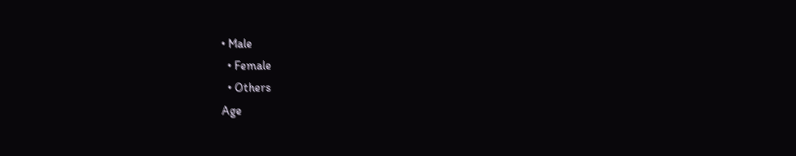• Male
  • Female
  • Others
Age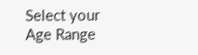Select your Age Range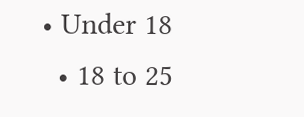• Under 18
  • 18 to 25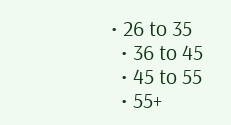• 26 to 35
  • 36 to 45
  • 45 to 55
  • 55+